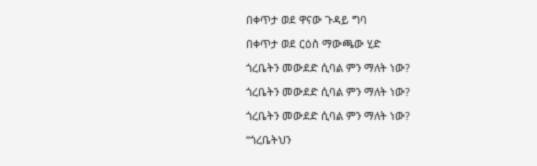በቀጥታ ወደ ዋናው ጉዳይ ግባ

በቀጥታ ወደ ርዕስ ማውጫው ሂድ

ጎረቤትን መውደድ ሲባል ምን ማለት ነው?

ጎረቤትን መውደድ ሲባል ምን ማለት ነው?

ጎረቤትን መውደድ ሲባል ምን ማለት ነው?

“ጎረቤትህን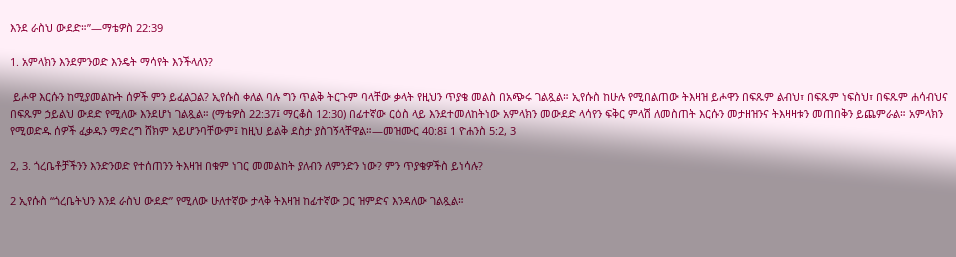እንደ ራስህ ውደድ።”—ማቴዎስ 22:39

1. አምላክን እንደምንወድ እንዴት ማሳየት እንችላለን?

 ይሖዋ እርሱን ከሚያመልኩት ሰዎች ምን ይፈልጋል? ኢየሱስ ቀለል ባሉ ግን ጥልቅ ትርጉም ባላቸው ቃላት የዚህን ጥያቄ መልስ በአጭሩ ገልጿል። ኢየሱስ ከሁሉ የሚበልጠው ትእዛዝ ይሖዋን በፍጹም ልብህ፣ በፍጹም ነፍስህ፣ በፍጹም ሐሳብህና በፍጹም ኃይልህ ውደድ የሚለው እንደሆነ ገልጿል። (ማቴዎስ 22:37፤ ማርቆስ 12:30) በፊተኛው ርዕስ ላይ እንደተመለከትነው አምላክን መውደድ ላሳየን ፍቅር ምላሽ ለመስጠት እርሱን መታዘዝንና ትእዛዛቱን መጠበቅን ይጨምራል። አምላክን የሚወድዱ ሰዎች ፈቃዱን ማድረግ ሸክም አይሆንባቸውም፤ ከዚህ ይልቅ ደስታ ያስገኝላቸዋል።—መዝሙር 40:8፤ 1 ዮሐንስ 5:2, 3

2, 3. ጎረቤቶቻችንን እንድንወድ የተሰጠንን ትእዛዝ በቁም ነገር መመልከት ያለብን ለምንድን ነው? ምን ጥያቄዎችስ ይነሳሉ?

2 ኢየሱስ “ጎረቤትህን እንደ ራስህ ውደድ” የሚለው ሁለተኛው ታላቅ ትእዛዝ ከፊተኛው ጋር ዝምድና እንዳለው ገልጿል።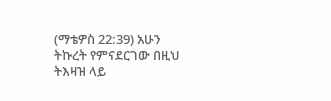(ማቴዎስ 22:39) አሁን ትኩረት የምናደርገው በዚህ ትእዛዝ ላይ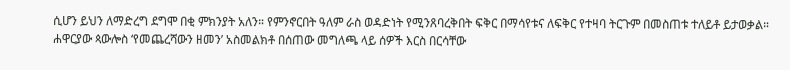ሲሆን ይህን ለማድረግ ደግሞ በቂ ምክንያት አለን። የምንኖርበት ዓለም ራስ ወዳድነት የሚንጸባረቅበት ፍቅር በማሳየቱና ለፍቅር የተዛባ ትርጉም በመስጠቱ ተለይቶ ይታወቃል። ሐዋርያው ጳውሎስ ‘የመጨረሻውን ዘመን’ አስመልክቶ በሰጠው መግለጫ ላይ ሰዎች እርስ በርሳቸው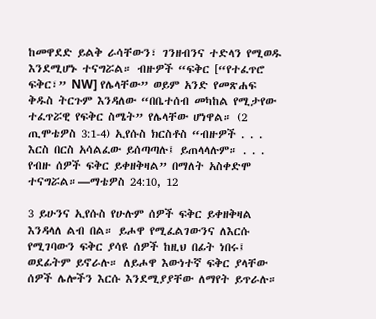ከመዋደድ ይልቅ ራሳቸውን፣ ገንዘብንና ተድላን የሚወዱ እንደሚሆኑ ተናግሯል። ብዙዎች “ፍቅር [“የተፈጥሮ ፍቅር፣” NW] የሌላቸው” ወይም አንድ የመጽሐፍ ቅዱስ ትርጉም እንዳለው “በቤተሰብ መካከል የሚታየው ተፈጥሯዊ የፍቅር ስሜት” የሌላቸው ሆነዋል። (2 ጢሞቴዎስ 3:1-4) ኢየሱስ ክርስቶስ “ብዙዎች . . . እርስ በርስ አሳልፈው ይሰጣጣሉ፤ ይጠላላሉም። . . . የብዙ ሰዎች ፍቅር ይቀዘቅዛል” በማለት አስቀድሞ ተናግሯል።—ማቴዎስ 24:10, 12

3 ይሁንና ኢየሱስ የሁሉም ሰዎች ፍቅር ይቀዘቅዛል እንዳላለ ልብ በል። ይሖዋ የሚፈልገውንና ለእርሱ የሚገባውን ፍቅር ያሳዩ ሰዎች ከዚህ በፊት ነበሩ፤ ወደፊትም ይኖራሉ። ለይሖዋ እውነተኛ ፍቅር ያላቸው ሰዎች ሌሎችን እርሱ እንደሚያያቸው ለማየት ይጥራሉ።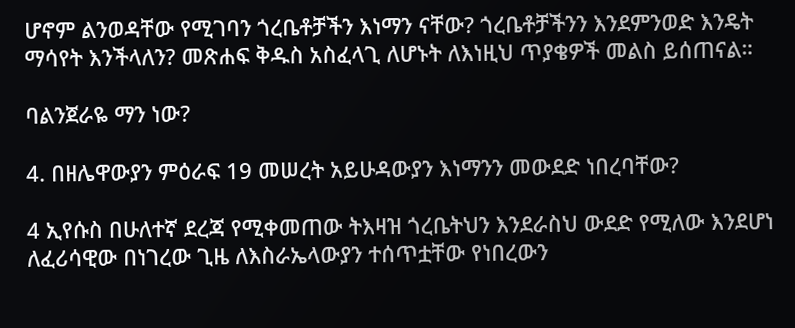ሆኖም ልንወዳቸው የሚገባን ጎረቤቶቻችን እነማን ናቸው? ጎረቤቶቻችንን እንደምንወድ እንዴት ማሳየት እንችላለን? መጽሐፍ ቅዱስ አስፈላጊ ለሆኑት ለእነዚህ ጥያቄዎች መልስ ይሰጠናል።

ባልንጀራዬ ማን ነው?

4. በዘሌዋውያን ምዕራፍ 19 መሠረት አይሁዳውያን እነማንን መውደድ ነበረባቸው?

4 ኢየሱስ በሁለተኛ ደረጃ የሚቀመጠው ትእዛዝ ጎረቤትህን እንደራስህ ውደድ የሚለው እንደሆነ ለፈሪሳዊው በነገረው ጊዜ ለእስራኤላውያን ተሰጥቷቸው የነበረውን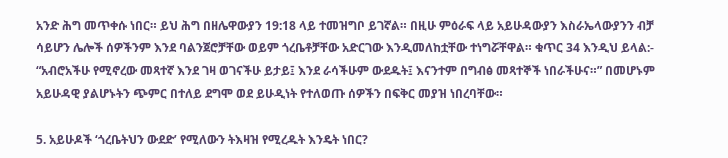አንድ ሕግ መጥቀሱ ነበር። ይህ ሕግ በዘሌዋውያን 19:18 ላይ ተመዝግቦ ይገኛል። በዚሁ ምዕራፍ ላይ አይሁዳውያን እስራኤላውያንን ብቻ ሳይሆን ሌሎች ሰዎችንም እንደ ባልንጀሮቻቸው ወይም ጎረቤቶቻቸው አድርገው እንዲመለከቷቸው ተነግሯቸዋል። ቁጥር 34 እንዲህ ይላል:- “አብሮአችሁ የሚኖረው መጻተኛ እንደ ገዛ ወገናችሁ ይታይ፤ እንደ ራሳችሁም ውደዱት፤ እናንተም በግብፅ መጻተኞች ነበራችሁና።” በመሆኑም አይሁዳዊ ያልሆኑትን ጭምር በተለይ ደግሞ ወደ ይሁዲነት የተለወጡ ሰዎችን በፍቅር መያዝ ነበረባቸው።

5. አይሁዶች ‘ጎረቤትህን ውደድ’ የሚለውን ትእዛዝ የሚረዱት እንዴት ነበር?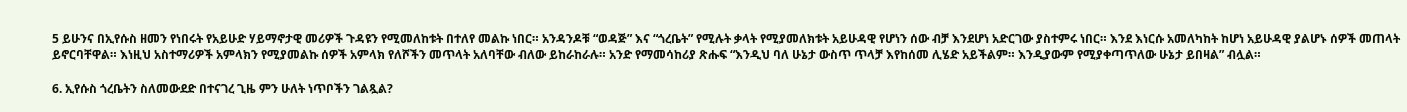5 ይሁንና በኢየሱስ ዘመን የነበሩት የአይሁድ ሃይማኖታዊ መሪዎች ጉዳዩን የሚመለከቱት በተለየ መልኩ ነበር። አንዳንዶቹ “ወዳጅ” እና “ጎረቤት” የሚሉት ቃላት የሚያመለክቱት አይሁዳዊ የሆነን ሰው ብቻ እንደሆነ አድርገው ያስተምሩ ነበር። እንደ እነርሱ አመለካከት ከሆነ አይሁዳዊ ያልሆኑ ሰዎች መጠላት ይኖርባቸዋል። እነዚህ አስተማሪዎች አምላክን የሚያመልኩ ሰዎች አምላክ የለሾችን መጥላት አለባቸው ብለው ይከራከራሉ። አንድ የማመሳከሪያ ጽሑፍ “እንዲህ ባለ ሁኔታ ውስጥ ጥላቻ እየከሰመ ሊሄድ አይችልም። እንዲያውም የሚያቀጣጥለው ሁኔታ ይበዛል” ብሏል።

6. ኢየሱስ ጎረቤትን ስለመውደድ በተናገረ ጊዜ ምን ሁለት ነጥቦችን ገልጿል?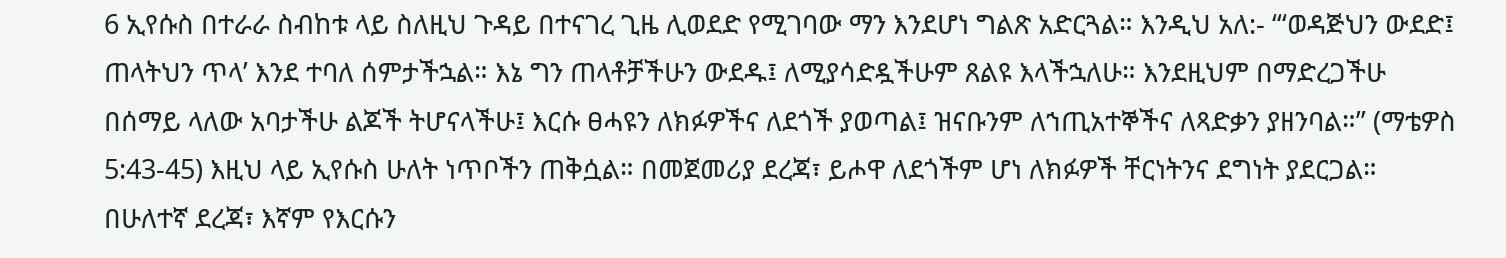6 ኢየሱስ በተራራ ስብከቱ ላይ ስለዚህ ጉዳይ በተናገረ ጊዜ ሊወደድ የሚገባው ማን እንደሆነ ግልጽ አድርጓል። እንዲህ አለ:- “‘ወዳጅህን ውደድ፤ ጠላትህን ጥላ’ እንደ ተባለ ሰምታችኋል። እኔ ግን ጠላቶቻችሁን ውደዱ፤ ለሚያሳድዷችሁም ጸልዩ እላችኋለሁ። እንደዚህም በማድረጋችሁ በሰማይ ላለው አባታችሁ ልጆች ትሆናላችሁ፤ እርሱ ፀሓዩን ለክፉዎችና ለደጎች ያወጣል፤ ዝናቡንም ለኀጢአተኞችና ለጻድቃን ያዘንባል።” (ማቴዎስ 5:43-45) እዚህ ላይ ኢየሱስ ሁለት ነጥቦችን ጠቅሷል። በመጀመሪያ ደረጃ፣ ይሖዋ ለደጎችም ሆነ ለክፉዎች ቸርነትንና ደግነት ያደርጋል። በሁለተኛ ደረጃ፣ እኛም የእርሱን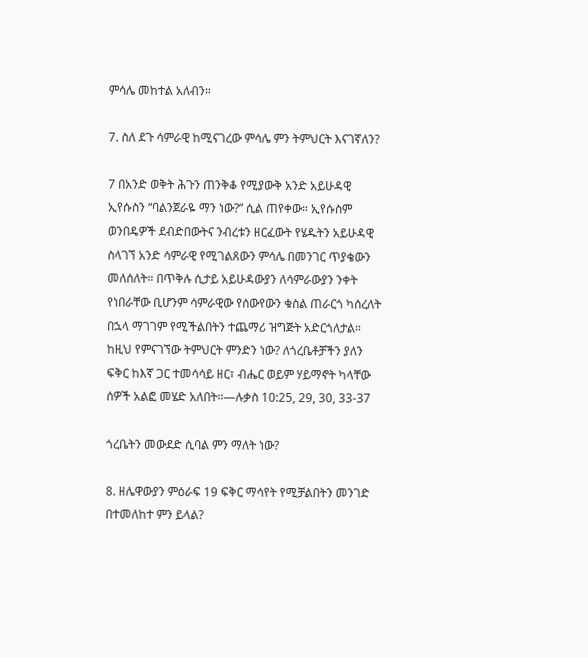ምሳሌ መከተል አለብን።

7. ስለ ደጉ ሳምራዊ ከሚናገረው ምሳሌ ምን ትምህርት እናገኛለን?

7 በአንድ ወቅት ሕጉን ጠንቅቆ የሚያውቅ አንድ አይሁዳዊ ኢየሱስን “ባልንጀራዬ ማን ነው?” ሲል ጠየቀው። ኢየሱስም ወንበዴዎች ደብድበውትና ንብረቱን ዘርፈውት የሄዱትን አይሁዳዊ ስላገኘ አንድ ሳምራዊ የሚገልጸውን ምሳሌ በመንገር ጥያቄውን መለሰለት። በጥቅሉ ሲታይ አይሁዳውያን ለሳምራውያን ንቀት የነበራቸው ቢሆንም ሳምራዊው የሰውየውን ቁስል ጠራርጎ ካሰረለት በኋላ ማገገም የሚችልበትን ተጨማሪ ዝግጅት አድርጎለታል። ከዚህ የምናገኘው ትምህርት ምንድን ነው? ለጎረቤቶቻችን ያለን ፍቅር ከእኛ ጋር ተመሳሳይ ዘር፣ ብሔር ወይም ሃይማኖት ካላቸው ሰዎች አልፎ መሄድ አለበት።—ሉቃስ 10:25, 29, 30, 33-37

ጎረቤትን መውደድ ሲባል ምን ማለት ነው?

8. ዘሌዋውያን ምዕራፍ 19 ፍቅር ማሳየት የሚቻልበትን መንገድ በተመለከተ ምን ይላል?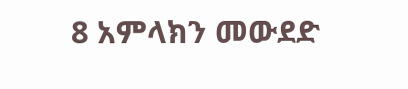8 አምላክን መውደድ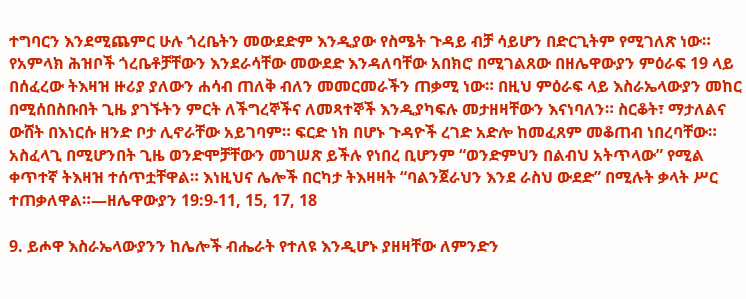ተግባርን እንደሚጨምር ሁሉ ጎረቤትን መውደድም እንዲያው የስሜት ጉዳይ ብቻ ሳይሆን በድርጊትም የሚገለጽ ነው። የአምላክ ሕዝቦች ጎረቤቶቻቸውን እንደራሳቸው መውደድ እንዳለባቸው አበክሮ በሚገልጸው በዘሌዋውያን ምዕራፍ 19 ላይ በሰፈረው ትእዛዝ ዙሪያ ያለውን ሐሳብ ጠለቅ ብለን መመርመራችን ጠቃሚ ነው። በዚህ ምዕራፍ ላይ እስራኤላውያን መከር በሚሰበስቡበት ጊዜ ያገኙትን ምርት ለችግረኞችና ለመጻተኞች እንዲያካፍሉ መታዘዛቸውን እናነባለን። ስርቆት፣ ማታለልና ውሸት በእነርሱ ዘንድ ቦታ ሊኖራቸው አይገባም። ፍርድ ነክ በሆኑ ጉዳዮች ረገድ አድሎ ከመፈጸም መቆጠብ ነበረባቸው። አስፈላጊ በሚሆንበት ጊዜ ወንድሞቻቸውን መገሠጽ ይችሉ የነበረ ቢሆንም “ወንድምህን በልብህ አትጥላው” የሚል ቀጥተኛ ትእዛዝ ተሰጥቷቸዋል። እነዚህና ሌሎች በርካታ ትእዛዛት “ባልንጀራህን እንደ ራስህ ውደድ” በሚሉት ቃላት ሥር ተጠቃለዋል።—ዘሌዋውያን 19:9-11, 15, 17, 18

9. ይሖዋ እስራኤላውያንን ከሌሎች ብሔራት የተለዩ እንዲሆኑ ያዘዛቸው ለምንድን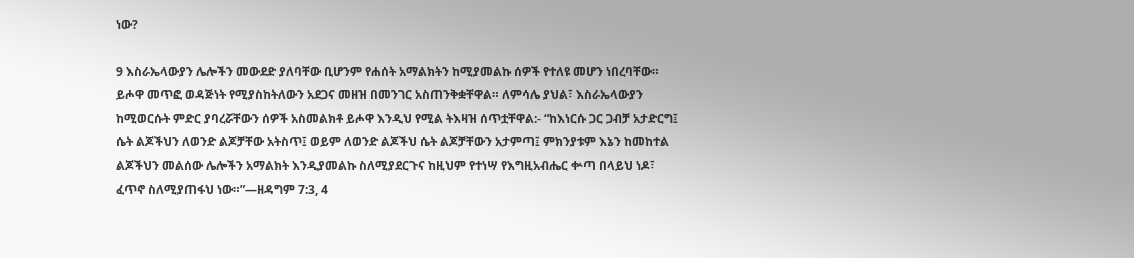ነው?

9 እስራኤላውያን ሌሎችን መውደድ ያለባቸው ቢሆንም የሐሰት አማልክትን ከሚያመልኩ ሰዎች የተለዩ መሆን ነበረባቸው። ይሖዋ መጥፎ ወዳጅነት የሚያስከትለውን አደጋና መዘዝ በመንገር አስጠንቅቋቸዋል። ለምሳሌ ያህል፣ እስራኤላውያን ከሚወርሱት ምድር ያባረሯቸውን ሰዎች አስመልክቶ ይሖዋ እንዲህ የሚል ትእዛዝ ሰጥቷቸዋል:- “ከእነርሱ ጋር ጋብቻ አታድርግ፤ ሴት ልጆችህን ለወንድ ልጆቻቸው አትስጥ፤ ወይም ለወንድ ልጆችህ ሴት ልጆቻቸውን አታምጣ፤ ምክንያቱም እኔን ከመከተል ልጆችህን መልሰው ሌሎችን አማልክት እንዲያመልኩ ስለሚያደርጉና ከዚህም የተነሣ የእግዚአብሔር ቍጣ በላይህ ነዶ፣ ፈጥኖ ስለሚያጠፋህ ነው።”—ዘዳግም 7:3, 4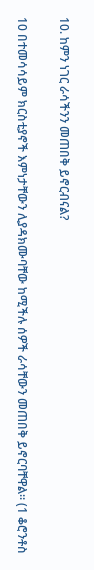10. ከምን ነገር ራሳችንን መጠበቅ ይኖርብናል?

10 በተመሳሳይም ክርስቲያኖች እምነታቸውን ሊያዳክሙባቸው ከሚችሉ ሰዎች ራሳቸውን መጠበቅ ይኖርባቸዋል። (1 ቆሮንቶስ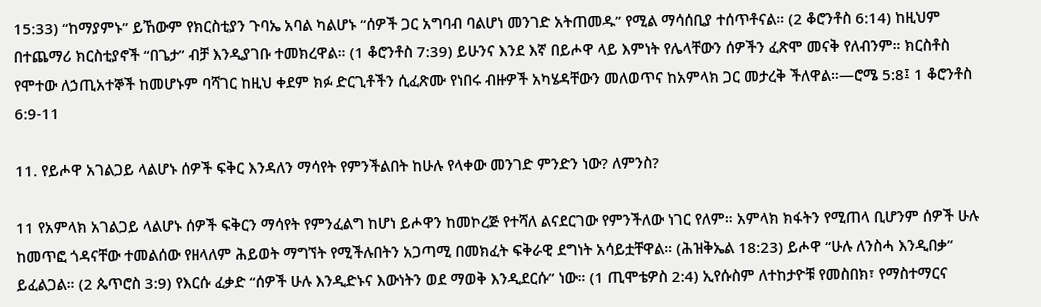15:33) “ከማያምኑ” ይኸውም የክርስቲያን ጉባኤ አባል ካልሆኑ “ሰዎች ጋር አግባብ ባልሆነ መንገድ አትጠመዱ” የሚል ማሳሰቢያ ተሰጥቶናል። (2 ቆሮንቶስ 6:14) ከዚህም በተጨማሪ ክርስቲያኖች “በጌታ” ብቻ እንዲያገቡ ተመክረዋል። (1 ቆሮንቶስ 7:39) ይሁንና እንደ እኛ በይሖዋ ላይ እምነት የሌላቸውን ሰዎችን ፈጽሞ መናቅ የለብንም። ክርስቶስ የሞተው ለኃጢአተኞች ከመሆኑም ባሻገር ከዚህ ቀደም ክፉ ድርጊቶችን ሲፈጽሙ የነበሩ ብዙዎች አካሄዳቸውን መለወጥና ከአምላክ ጋር መታረቅ ችለዋል።—ሮሜ 5:8፤ 1 ቆሮንቶስ 6:9-11

11. የይሖዋ አገልጋይ ላልሆኑ ሰዎች ፍቅር እንዳለን ማሳየት የምንችልበት ከሁሉ የላቀው መንገድ ምንድን ነው? ለምንስ?

11 የአምላክ አገልጋይ ላልሆኑ ሰዎች ፍቅርን ማሳየት የምንፈልግ ከሆነ ይሖዋን ከመኮረጅ የተሻለ ልናደርገው የምንችለው ነገር የለም። አምላክ ክፋትን የሚጠላ ቢሆንም ሰዎች ሁሉ ከመጥፎ ጎዳናቸው ተመልሰው የዘላለም ሕይወት ማግኘት የሚችሉበትን አጋጣሚ በመክፈት ፍቅራዊ ደግነት አሳይቷቸዋል። (ሕዝቅኤል 18:23) ይሖዋ “ሁሉ ለንስሓ እንዲበቃ” ይፈልጋል። (2 ጴጥሮስ 3:9) የእርሱ ፈቃድ “ሰዎች ሁሉ እንዲድኑና እውነትን ወደ ማወቅ እንዲደርሱ” ነው። (1 ጢሞቴዎስ 2:4) ኢየሱስም ለተከታዮቹ የመስበክ፣ የማስተማርና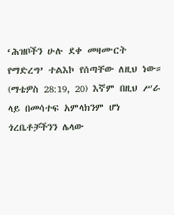‘ሕዝቦችን ሁሉ ደቀ መዛሙርት የማድረግ’ ተልእኮ የሰጣቸው ለዚህ ነው። (ማቴዎስ 28:19, 20) እኛም በዚህ ሥራ ላይ በመሳተፍ አምላክንም ሆነ ጎረቤቶቻችንን ሌላው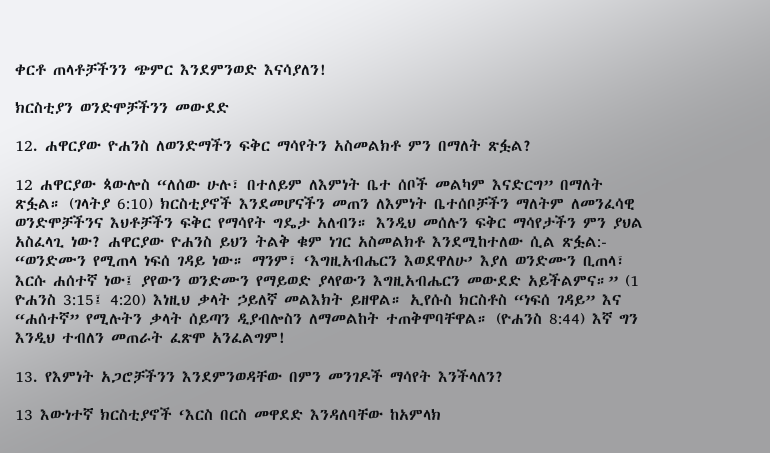ቀርቶ ጠላቶቻችንን ጭምር እንደምንወድ እናሳያለን!

ክርስቲያን ወንድሞቻችንን መውደድ

12. ሐዋርያው ዮሐንስ ለወንድማችን ፍቅር ማሳየትን አስመልክቶ ምን በማለት ጽፏል?

12 ሐዋርያው ጳውሎስ “ለሰው ሁሉ፣ በተለይም ለእምነት ቤተ ሰቦች መልካም እናድርግ” በማለት ጽፏል። (ገላትያ 6:10) ክርስቲያኖች እንደመሆናችን መጠን ለእምነት ቤተሰቦቻችን ማለትም ለመንፈሳዊ ወንድሞቻችንና እህቶቻችን ፍቅር የማሳየት ግዴታ አለብን። እንዲህ መሰሉን ፍቅር ማሳየታችን ምን ያህል አስፈላጊ ነው? ሐዋርያው ዮሐንስ ይህን ትልቅ ቁም ነገር አስመልክቶ እንደሚከተለው ሲል ጽፏል:- “ወንድሙን የሚጠላ ነፍሰ ገዳይ ነው። ማንም፣ ‘እግዚአብሔርን እወደዋለሁ’ እያለ ወንድሙን ቢጠላ፣ እርሱ ሐሰተኛ ነው፤ ያየውን ወንድሙን የማይወድ ያላየውን እግዚአብሔርን መውደድ አይችልምና።” (1 ዮሐንስ 3:15፤ 4:20) እነዚህ ቃላት ኃይለኛ መልእክት ይዘዋል። ኢየሱስ ክርስቶስ “ነፍሰ ገዳይ” እና “ሐሰተኛ” የሚሉትን ቃላት ሰይጣን ዲያብሎስን ለማመልከት ተጠቅሞባቸዋል። (ዮሐንስ 8:44) እኛ ግን እንዲህ ተብለን መጠራት ፈጽሞ አንፈልግም!

13. የእምነት አጋሮቻችንን እንደምንወዳቸው በምን መንገዶች ማሳየት እንችላለን?

13 እውነተኛ ክርስቲያኖች ‘እርስ በርስ መዋደድ እንዳለባቸው ከአምላክ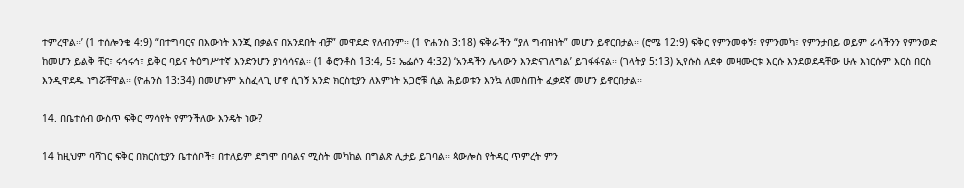ተምረዋል።’ (1 ተሰሎንቄ 4:9) “በተግባርና በእውነት እንጂ በቃልና በአንደበት ብቻ” መዋደድ የለብንም። (1 ዮሐንስ 3:18) ፍቅራችን “ያለ ግብዝነት” መሆን ይኖርበታል። (ሮሜ 12:9) ፍቅር የምንመቀኝ፣ የምንመካ፣ የምንታበይ ወይም ራሳችንን የምንወድ ከመሆን ይልቅ ቸር፣ ሩኅሩኅ፣ ይቅር ባይና ትዕግሥተኛ እንድንሆን ያነሳሳናል። (1 ቆሮንቶስ 13:4, 5፤ ኤፌሶን 4:32) ‘አንዳችን ሌላውን እንድናገለግል’ ይገፋፋናል። (ገላትያ 5:13) ኢየሱስ ለደቀ መዛሙርቱ እርሱ እንደወደዳቸው ሁሉ እነርሱም እርስ በርስ እንዲዋደዱ ነግሯቸዋል። (ዮሐንስ 13:34) በመሆኑም አስፈላጊ ሆኖ ሲገኝ አንድ ክርስቲያን ለእምነት አጋሮቹ ሲል ሕይወቱን እንኳ ለመስጠት ፈቃደኛ መሆን ይኖርበታል።

14. በቤተሰብ ውስጥ ፍቅር ማሳየት የምንችለው እንዴት ነው?

14 ከዚህም ባሻገር ፍቅር በክርስቲያን ቤተሰቦች፣ በተለይም ደግሞ በባልና ሚስት መካከል በግልጽ ሊታይ ይገባል። ጳውሎስ የትዳር ጥምረት ምን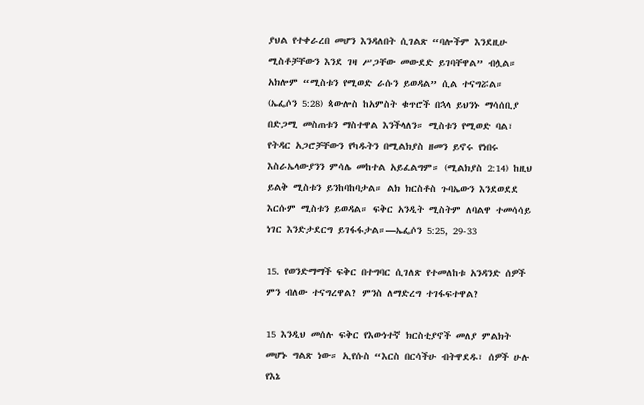ያህል የተቀራረበ መሆን እንዳለበት ሲገልጽ “ባሎችም እንደዚሁ ሚስቶቻቸውን እንደ ገዛ ሥጋቸው መውደድ ይገባቸዋል” ብሏል። አክሎም “ሚስቱን የሚወድ ራሱን ይወዳል” ሲል ተናግሯል። (ኤፌሶን 5:28) ጳውሎስ ከአምስት ቁጥሮች በኋላ ይህንኑ ማሳሰቢያ በድጋሚ መስጠቱን ማስተዋል እንችላለን። ሚስቱን የሚወድ ባል፣ የትዳር አጋሮቻቸውን የካዱትን በሚልክያስ ዘመን ይኖሩ የነበሩ እስራኤላውያንን ምሳሌ መከተል አይፈልግም። (ሚልክያስ 2:14) ከዚህ ይልቅ ሚስቱን ይንከባከባታል። ልክ ክርስቶስ ጉባኤውን እንደወደደ እርሱም ሚስቱን ይወዳል። ፍቅር አንዲት ሚስትም ለባልዋ ተመሳሳይ ነገር እንድታደርግ ይገፋፋታል።—ኤፌሶን 5:25, 29-33

15. የወንድማማች ፍቅር በተግባር ሲገለጽ የተመለከቱ አንዳንድ ሰዎች ምን ብለው ተናግረዋል? ምንስ ለማድረግ ተገፋፍተዋል?

15 እንዲህ መሰሉ ፍቅር የእውነተኛ ክርስቲያኖች መለያ ምልክት መሆኑ ግልጽ ነው። ኢየሱስ “እርስ በርሳችሁ ብትዋደዱ፣ ሰዎች ሁሉ የእኔ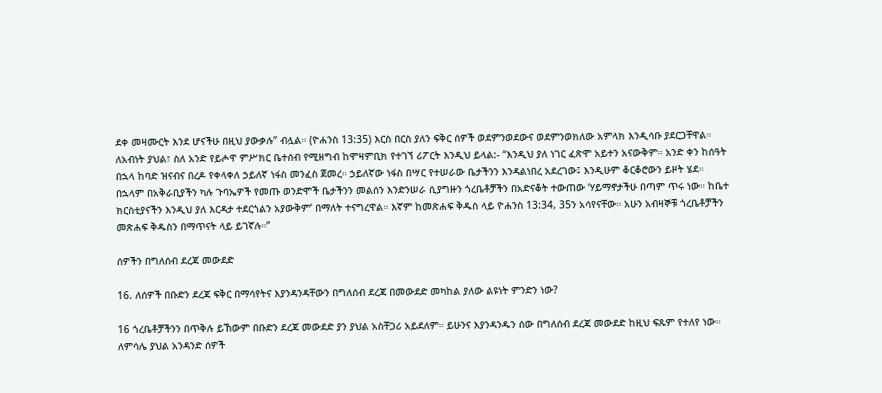ደቀ መዛሙርት እንደ ሆናችሁ በዚህ ያውቃሉ” ብሏል። (ዮሐንስ 13:35) እርስ በርስ ያለን ፍቅር ሰዎች ወደምንወደውና ወደምንወክለው አምላክ እንዲሳቡ ያደርጋቸዋል። ለአብነት ያህል፣ ስለ አንድ የይሖዋ ምሥክር ቤተሰብ የሚዘግብ ከሞዛምቢክ የተገኘ ሪፖርት እንዲህ ይላል:- “እንዲህ ያለ ነገር ፈጽሞ አይተን አናውቅም። አንድ ቀን ከሰዓት በኋላ ከባድ ዝናብና በረዶ የቀላቀለ ኃይለኛ ነፋስ መንፈስ ጀመረ። ኃይለኛው ነፋስ በሣር የተሠራው ቤታችንን እንዳልነበረ አደረገው፤ እንዲሁም ቆርቆሮውን ይዞት ሄደ። በኋላም በአቅራቢያችን ካሉ ጉባኤዎች የመጡ ወንድሞች ቤታችንን መልሰን እንድንሠራ ሲያግዙን ጎረቤቶቻችን በአድናቆት ተውጠው ‘ሃይማኖታችሁ በጣም ጥሩ ነው። ከቤተ ክርስቲያናችን እንዲህ ያለ እርዳታ ተደርጎልን አያውቅም’ በማለት ተናግረዋል። እኛም ከመጽሐፍ ቅዱስ ላይ ዮሐንስ 13:34, 35ን አሳየናቸው። አሁን አብዛኞቹ ጎረቤቶቻችን መጽሐፍ ቅዱስን በማጥናት ላይ ይገኛሉ።”

ሰዎችን በግለሰብ ደረጃ መውደድ

16. ለሰዎች በቡድን ደረጃ ፍቅር በማሳየትና እያንዳንዳቸውን በግለሰብ ደረጃ በመውደድ መካከል ያለው ልዩነት ምንድን ነው?

16 ጎረቤቶቻችንን በጥቅሉ ይኸውም በቡድን ደረጃ መውደድ ያን ያህል አስቸጋሪ አይደለም። ይሁንና እያንዳንዱን ሰው በግለሰብ ደረጃ መውደድ ከዚህ ፍጹም የተለየ ነው። ለምሳሌ ያህል አንዳንድ ሰዎች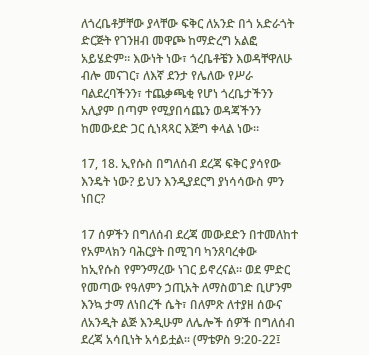ለጎረቤቶቻቸው ያላቸው ፍቅር ለአንድ በጎ አድራጎት ድርጅት የገንዘብ መዋጮ ከማድረግ አልፎ አይሄድም። እውነት ነው፣ ጎረቤቶቼን እወዳቸዋለሁ ብሎ መናገር፣ ለእኛ ደንታ የሌለው የሥራ ባልደረባችንን፣ ተጨቃጫቂ የሆነ ጎረቤታችንን አሊያም በጣም የሚያበሳጨን ወዳጃችንን ከመውደድ ጋር ሲነጻጻር እጅግ ቀላል ነው።

17, 18. ኢየሱስ በግለሰብ ደረጃ ፍቅር ያሳየው እንዴት ነው? ይህን እንዲያደርግ ያነሳሳውስ ምን ነበር?

17 ሰዎችን በግለሰብ ደረጃ መውደድን በተመለከተ የአምላክን ባሕርያት በሚገባ ካንጸባረቀው ከኢየሱስ የምንማረው ነገር ይኖረናል። ወደ ምድር የመጣው የዓለምን ኃጢአት ለማስወገድ ቢሆንም እንኳ ታማ ለነበረች ሴት፣ በለምጽ ለተያዘ ሰውና ለአንዲት ልጅ እንዲሁም ለሌሎች ሰዎች በግለሰብ ደረጃ አሳቢነት አሳይቷል። (ማቴዎስ 9:20-22፤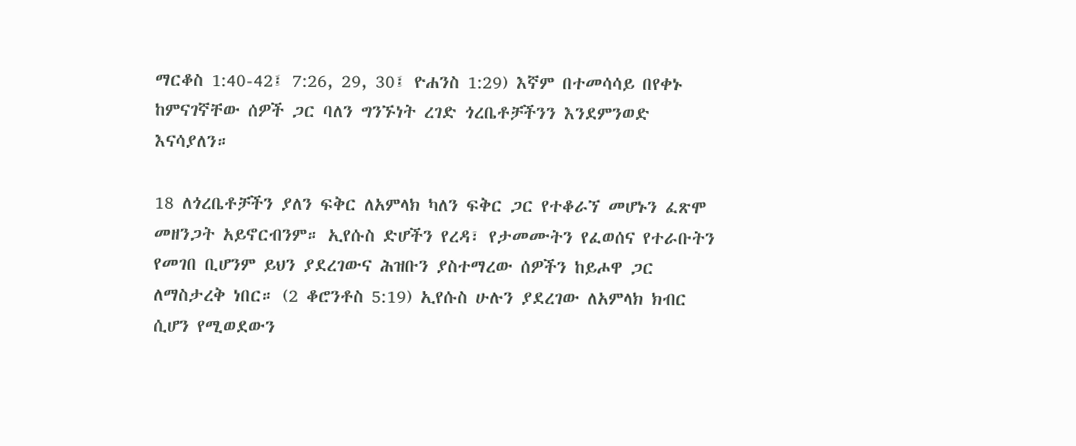ማርቆስ 1:40-42፤ 7:26, 29, 30፤ ዮሐንስ 1:29) እኛም በተመሳሳይ በየቀኑ ከምናገኛቸው ሰዎች ጋር ባለን ግንኙነት ረገድ ጎረቤቶቻችንን እንደምንወድ እናሳያለን።

18 ለጎረቤቶቻችን ያለን ፍቅር ለአምላክ ካለን ፍቅር ጋር የተቆራኘ መሆኑን ፈጽሞ መዘንጋት አይኖርብንም። ኢየሱስ ድሆችን የረዳ፣ የታመሙትን የፈወሰና የተራቡትን የመገበ ቢሆንም ይህን ያደረገውና ሕዝቡን ያስተማረው ሰዎችን ከይሖዋ ጋር ለማስታረቅ ነበር። (2 ቆሮንቶስ 5:19) ኢየሱስ ሁሉን ያደረገው ለአምላክ ክብር ሲሆን የሚወደውን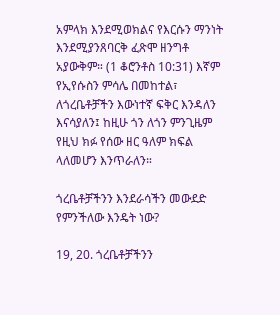አምላክ እንደሚወክልና የእርሱን ማንነት እንደሚያንጸባርቅ ፈጽሞ ዘንግቶ አያውቅም። (1 ቆሮንቶስ 10:31) እኛም የኢየሱስን ምሳሌ በመከተል፣ ለጎረቤቶቻችን እውነተኛ ፍቅር እንዳለን እናሳያለን፤ ከዚሁ ጎን ለጎን ምንጊዜም የዚህ ክፉ የሰው ዘር ዓለም ክፍል ላለመሆን እንጥራለን።

ጎረቤቶቻችንን እንደራሳችን መውደድ የምንችለው እንዴት ነው?

19, 20. ጎረቤቶቻችንን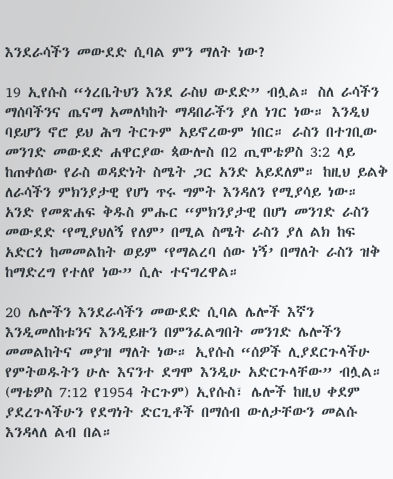እንደራሳችን መውደድ ሲባል ምን ማለት ነው?

19 ኢየሱስ “ጎረቤትህን እንደ ራስህ ውደድ” ብሏል። ስለ ራሳችን ማሰባችንና ጤናማ አመለካከት ማዳበራችን ያለ ነገር ነው። እንዲህ ባይሆን ኖሮ ይህ ሕግ ትርጉም አይኖረውም ነበር። ራስን በተገቢው መንገድ መውደድ ሐዋርያው ጳውሎስ በ2 ጢሞቴዎስ 3:2 ላይ ከጠቀሰው የራስ ወዳድነት ስሜት ጋር አንድ አይደለም። ከዚህ ይልቅ ለራሳችን ምክንያታዊ የሆነ ጥሩ ግምት እንዳለን የሚያሳይ ነው። አንድ የመጽሐፍ ቅዱስ ምሑር “ምክንያታዊ በሆነ መንገድ ራስን መውደድ ‘የሚያህለኝ የለም’ በሚል ስሜት ራስን ያለ ልክ ከፍ አድርጎ ከመመልከት ወይም ‘የማልረባ ሰው ነኝ’ በማለት ራስን ዝቅ ከማድረግ የተለየ ነው” ሲሉ ተናግረዋል።

20 ሌሎችን እንደራሳችን መውደድ ሲባል ሌሎች እኛን እንዲመለከቱንና እንዲይዙን በምንፈልግበት መንገድ ሌሎችን መመልከትና መያዝ ማለት ነው። ኢየሱስ “ሰዎች ሊያደርጉላችሁ የምትወዱትን ሁሉ እናንተ ደግሞ እንዲሁ አድርጉላቸው” ብሏል። (ማቴዎስ 7:12 የ1954 ትርጉም) ኢየሱስ፣ ሌሎች ከዚህ ቀደም ያደረጉላችሁን የደግነት ድርጊቶች በማሰብ ውለታቸውን መልሱ እንዳላለ ልብ በል።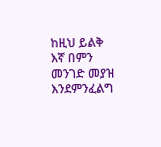ከዚህ ይልቅ እኛ በምን መንገድ መያዝ እንደምንፈልግ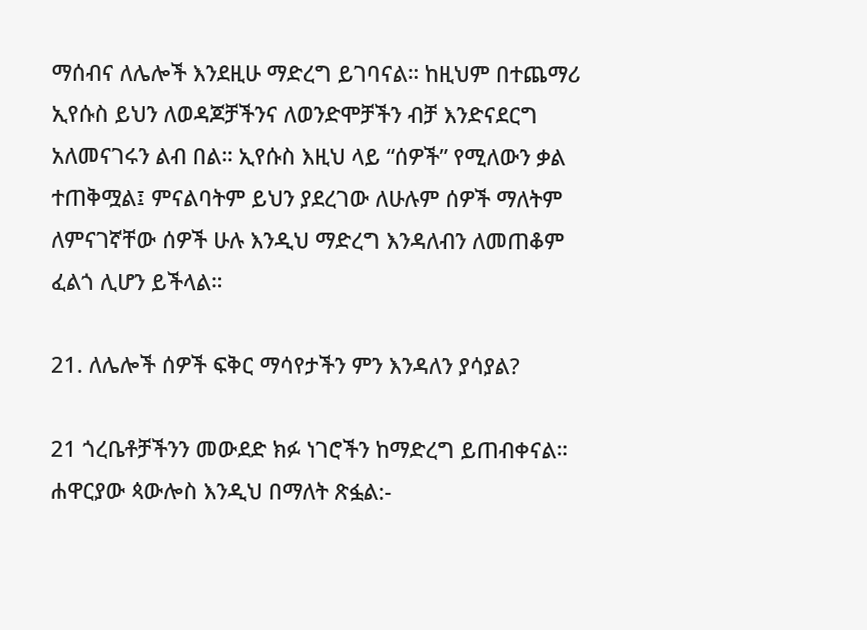ማሰብና ለሌሎች እንደዚሁ ማድረግ ይገባናል። ከዚህም በተጨማሪ ኢየሱስ ይህን ለወዳጆቻችንና ለወንድሞቻችን ብቻ እንድናደርግ አለመናገሩን ልብ በል። ኢየሱስ እዚህ ላይ “ሰዎች” የሚለውን ቃል ተጠቅሟል፤ ምናልባትም ይህን ያደረገው ለሁሉም ሰዎች ማለትም ለምናገኛቸው ሰዎች ሁሉ እንዲህ ማድረግ እንዳለብን ለመጠቆም ፈልጎ ሊሆን ይችላል።

21. ለሌሎች ሰዎች ፍቅር ማሳየታችን ምን እንዳለን ያሳያል?

21 ጎረቤቶቻችንን መውደድ ክፉ ነገሮችን ከማድረግ ይጠብቀናል። ሐዋርያው ጳውሎስ እንዲህ በማለት ጽፏል:-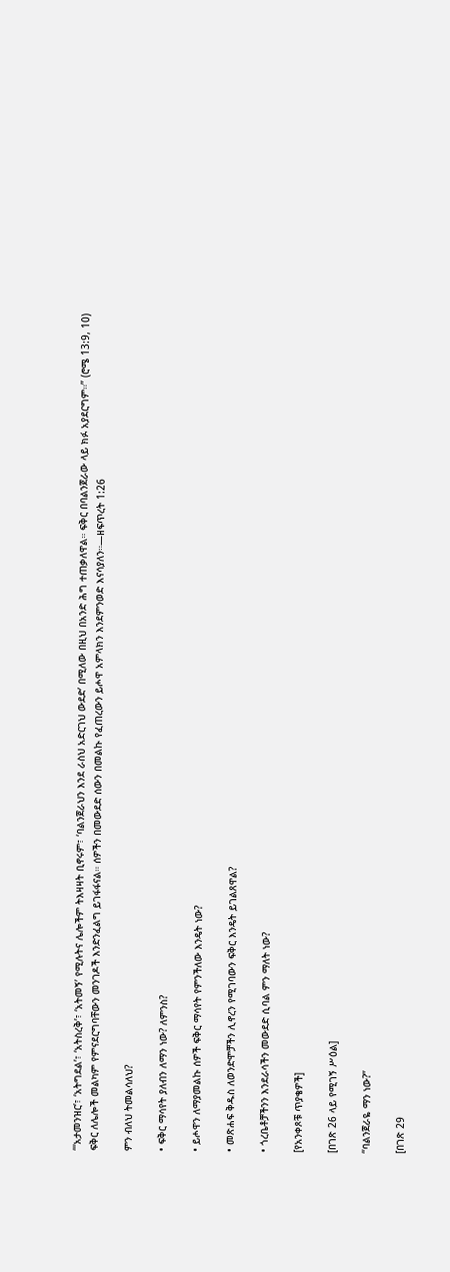“‘አታመንዝር’፣ ‘አትግደል’፣ ‘አትስረቅ’፣ ‘አትመኝ’ የሚሉትና ሌሎችም ትእዛዛት ቢኖሩም፣ ‘ባልንጀራህን እንደ ራስህ አድርገህ ውደድ’ በሚለው በዚህ በአንድ ሕግ ተጠቃለዋል። ፍቅር በባልንጀራው ላይ ክፉ አያደርግም።” (ሮሜ 13:9, 10) ፍቅር ለሌሎች መልካም የምናደርግባቸውን መንገዶች እንድንፈልግ ይገፋፋናል። ሰዎችን በመውደድ ሰውን በመልኩ የፈጠረውን ይሖዋ አምላክን እንደምንወድ እናሳያለን።—ዘፍጥረት 1:26

ምን ብለህ ትመልሳለህ?

• ፍቅር ማሳየት ያለብን ለማን ነው? ለምንስ?

• ይሖዋን ለማያመልኩ ሰዎች ፍቅር ማሳየት የምንችለው እንዴት ነው?

• መጽሐፍ ቅዱስ ለወንድሞቻችን ሊኖረን የሚገባውን ፍቅር እንዴት ይገልጸዋል?

• ጎረቤቶቻችንን እንደራሳችን መውደድ ሲባል ምን ማለት ነው?

[የአንቀጾቹ ጥያቄዎች]

[በገጽ 26 ላይ የሚገኝ ሥዕል]

“ባልንጀራዬ ማን ነው?”

[በገጽ 29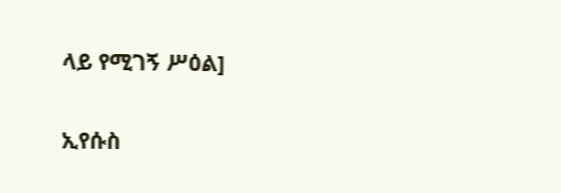ላይ የሚገኝ ሥዕል]

ኢየሱስ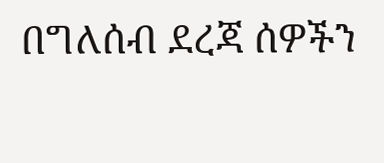በግለሰብ ደረጃ ሰዎችን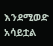እንደሚወድ አሳይቷል